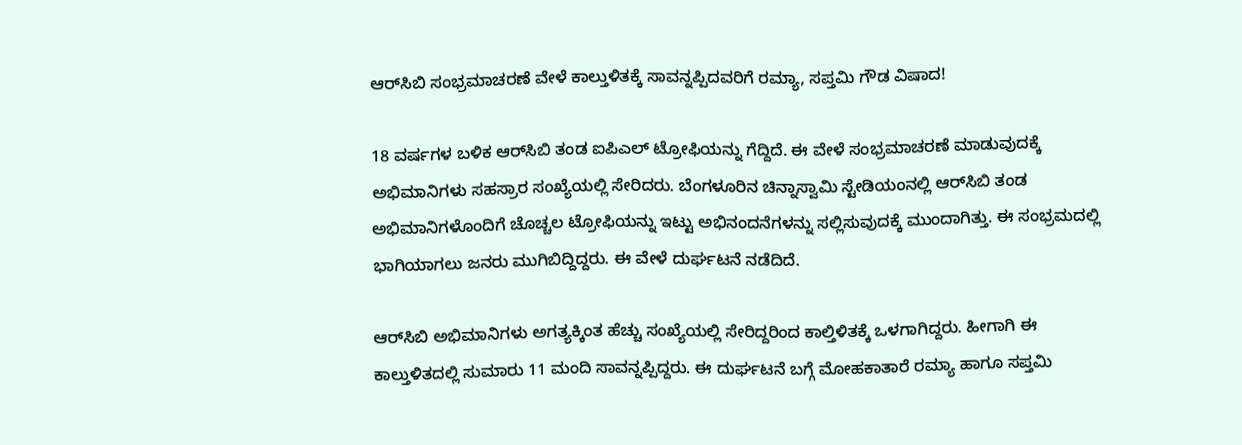ಆರ್‌ಸಿಬಿ ಸಂಭ್ರಮಾಚರಣೆ ವೇಳೆ ಕಾಲ್ತುಳಿತಕ್ಕೆ ಸಾವನ್ನಪ್ಪಿದವರಿಗೆ ರಮ್ಯಾ, ಸಪ್ತಮಿ ಗೌಡ ವಿಷಾದ!

18 ವರ್ಷಗಳ ಬಳಿಕ ಆರ್‌ಸಿಬಿ ತಂಡ ಐಪಿಎಲ್ ಟ್ರೋಫಿಯನ್ನು ಗೆದ್ದಿದೆ. ಈ ವೇಳೆ ಸಂಭ್ರಮಾಚರಣೆ ಮಾಡುವುದಕ್ಕೆ ಅಭಿಮಾನಿಗಳು ಸಹಸ್ರಾರ ಸಂಖ್ಯೆಯಲ್ಲಿ ಸೇರಿದರು. ಬೆಂಗಳೂರಿನ ಚಿನ್ನಾಸ್ವಾಮಿ ಸ್ಟೇಡಿಯಂನಲ್ಲಿ ಆರ್‌ಸಿಬಿ ತಂಡ ಅಭಿಮಾನಿಗಳೊಂದಿಗೆ ಚೊಚ್ಚಲ ಟ್ರೋಫಿಯನ್ನು ಇಟ್ಟು ಅಭಿನಂದನೆಗಳನ್ನು ಸಲ್ಲಿಸುವುದಕ್ಕೆ ಮುಂದಾಗಿತ್ತು. ಈ ಸಂಭ್ರಮದಲ್ಲಿ ಭಾಗಿಯಾಗಲು ಜನರು ಮುಗಿಬಿದ್ದಿದ್ದರು. ಈ ವೇಳೆ ದುರ್ಘಟನೆ ನಡೆದಿದೆ.

ಆರ್‌ಸಿಬಿ ಅಭಿಮಾನಿಗಳು ಅಗತ್ಯಕ್ಕಿಂತ ಹೆಚ್ಚು ಸಂಖ್ಯೆಯಲ್ಲಿ ಸೇರಿದ್ದರಿಂದ ಕಾಲ್ತಿಳಿತಕ್ಕೆ ಒಳಗಾಗಿದ್ದರು. ಹೀಗಾಗಿ ಈ ಕಾಲ್ತುಳಿತದಲ್ಲಿ ಸುಮಾರು 11 ಮಂದಿ ಸಾವನ್ನಪ್ಪಿದ್ದರು. ಈ ದುರ್ಘಟನೆ ಬಗ್ಗೆ ಮೋಹಕಾತಾರೆ ರಮ್ಯಾ ಹಾಗೂ ಸಪ್ತಮಿ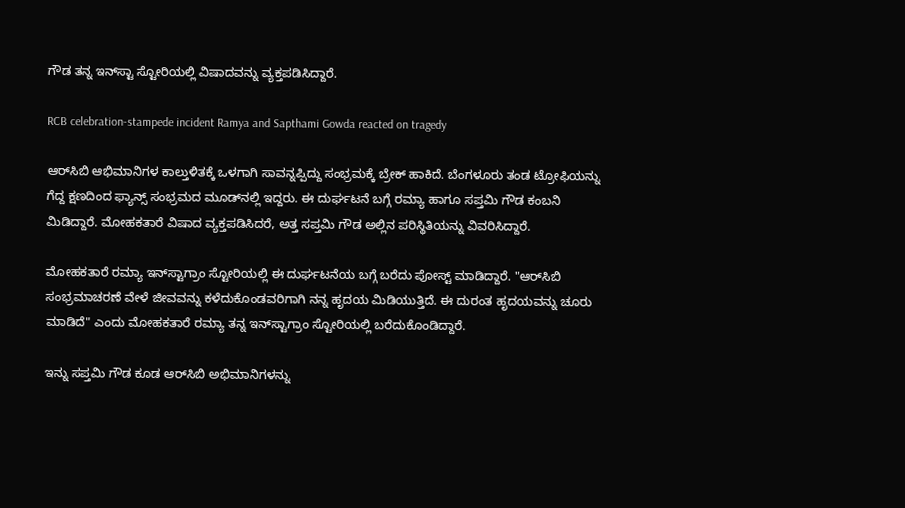ಗೌಡ ತನ್ನ ಇನ್‌ಸ್ಟಾ ಸ್ಟೋರಿಯಲ್ಲಿ ವಿಷಾದವನ್ನು ವ್ಯಕ್ತಪಡಿಸಿದ್ದಾರೆ.

RCB celebration-stampede incident Ramya and Sapthami Gowda reacted on tragedy

ಆರ್‌ಸಿಬಿ ಆಭಿಮಾನಿಗಳ ಕಾಲ್ತುಳಿತಕ್ಕೆ ಒಳಗಾಗಿ ಸಾವನ್ನಪ್ಪಿದ್ದು ಸಂಭ್ರಮಕ್ಕೆ ಬ್ರೇಕ್ ಹಾಕಿದೆ. ಬೆಂಗಳೂರು ತಂಡ ಟ್ರೋಫಿಯನ್ನು ಗೆದ್ದ ಕ್ಷಣದಿಂದ ಫ್ಯಾನ್ಸ್ ಸಂಭ್ರಮದ ಮೂಡ್‌ನಲ್ಲಿ ಇದ್ದರು. ಈ ದುರ್ಘಟನೆ ಬಗ್ಗೆ ರಮ್ಯಾ ಹಾಗೂ ಸಪ್ತಮಿ ಗೌಡ ಕಂಬನಿ ಮಿಡಿದ್ದಾರೆ. ಮೋಹಕತಾರೆ ವಿಷಾದ ವ್ಯಕ್ತಪಡಿಸಿದರೆ, ಅತ್ತ ಸಪ್ತಮಿ ಗೌಡ ಅಲ್ಲಿನ ಪರಿಸ್ಥಿತಿಯನ್ನು ವಿವರಿಸಿದ್ದಾರೆ.

ಮೋಹಕತಾರೆ ರಮ್ಯಾ ಇನ್‌ಸ್ಟಾಗ್ರಾಂ ಸ್ಟೋರಿಯಲ್ಲಿ ಈ ದುರ್ಘಟನೆಯ ಬಗ್ಗೆ ಬರೆದು ಪೋಸ್ಟ್ ಮಾಡಿದ್ದಾರೆ. "ಆರ್‌ಸಿಬಿ ಸಂಭ್ರಮಾಚರಣೆ ವೇಳೆ ಜೀವವನ್ನು ಕಳೆದುಕೊಂಡವರಿಗಾಗಿ ನನ್ನ ಹೃದಯ ಮಿಡಿಯುತ್ತಿದೆ. ಈ ದುರಂತ ಹೃದಯವನ್ನು ಚೂರು ಮಾಡಿದೆ" ಎಂದು ಮೋಹಕತಾರೆ ರಮ್ಯಾ ತನ್ನ ಇನ್‌ಸ್ಟಾಗ್ರಾಂ ಸ್ಟೋರಿಯಲ್ಲಿ ಬರೆದುಕೊಂಡಿದ್ದಾರೆ.

ಇನ್ನು ಸಪ್ತಮಿ ಗೌಡ ಕೂಡ ಆರ್‌ಸಿಬಿ ಅಭಿಮಾನಿಗಳನ್ನು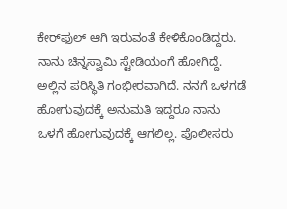ಕೇರ್‌ಫುಲ್ ಆಗಿ ಇರುವಂತೆ ಕೇಳಿಕೊಂಡಿದ್ದರು. ನಾನು ಚಿನ್ನಸ್ವಾಮಿ ಸ್ಟೇಡಿಯಂಗೆ ಹೋಗಿದ್ದೆ. ಅಲ್ಲಿನ ಪರಿಸ್ಥಿತಿ ಗಂಭೀರವಾಗಿದೆ. ನನಗೆ ಒಳಗಡೆ ಹೋಗುವುದಕ್ಕೆ ಅನುಮತಿ ಇದ್ದರೂ ನಾನು ಒಳಗೆ ಹೋಗುವುದಕ್ಕೆ ಆಗಲಿಲ್ಲ. ಪೊಲೀಸರು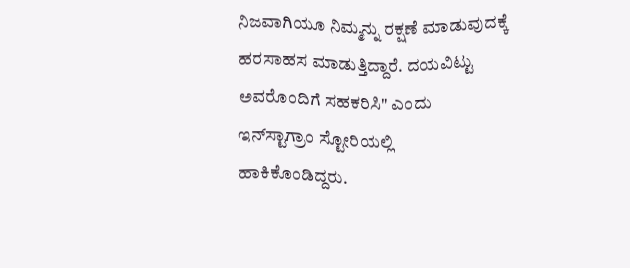ನಿಜವಾಗಿಯೂ ನಿಮ್ಮನ್ನು ರಕ್ಷಣೆ ಮಾಡುವುದಕ್ಕೆ ಹರಸಾಹಸ ಮಾಡುತ್ತಿದ್ದಾರೆ. ದಯವಿಟ್ಟು ಅವರೊಂದಿಗೆ ಸಹಕರಿಸಿ" ಎಂದು ಇನ್‌ಸ್ಟಾಗ್ರಾಂ ಸ್ಟೋರಿಯಲ್ಲಿ ಹಾಕಿಕೊಂಡಿದ್ದರು.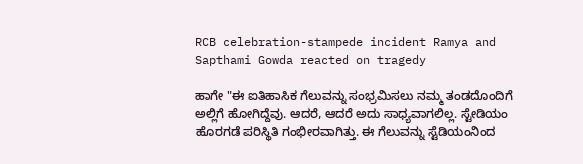RCB celebration-stampede incident Ramya and Sapthami Gowda reacted on tragedy

ಹಾಗೇ "ಈ ಐತಿಹಾಸಿಕ ಗೆಲುವನ್ನು ಸಂಭ್ರಮಿಸಲು ನಮ್ಮ ತಂಡದೊಂದಿಗೆ ಅಲ್ಲಿಗೆ ಹೋಗಿದ್ದೆವು. ಆದರೆ, ಆದರೆ ಅದು ಸಾಧ್ಯವಾಗಲಿಲ್ಲ. ಸ್ಟೇಡಿಯಂ ಹೊರಗಡೆ ಪರಿಸ್ಥಿತಿ ಗಂಭೀರವಾಗಿತ್ತು. ಈ ಗೆಲುವನ್ನು ಸ್ಟೆಡಿಯಂನಿಂದ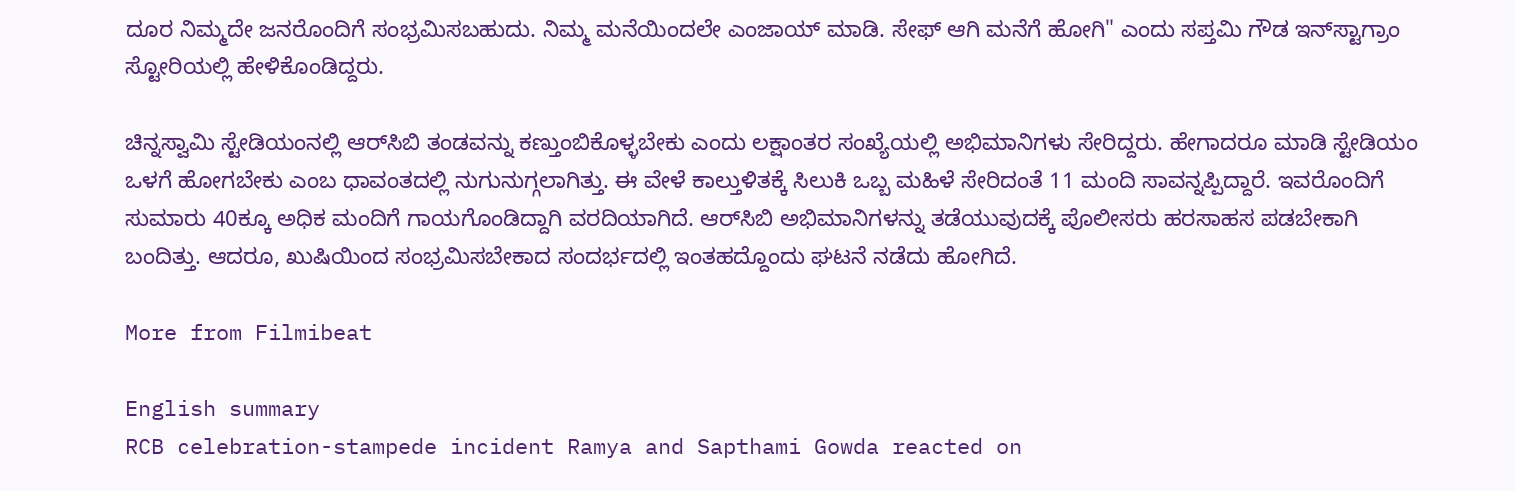ದೂರ ನಿಮ್ಮದೇ ಜನರೊಂದಿಗೆ ಸಂಭ್ರಮಿಸಬಹುದು. ನಿಮ್ಮ ಮನೆಯಿಂದಲೇ ಎಂಜಾಯ್ ಮಾಡಿ. ಸೇಫ್ ಆಗಿ ಮನೆಗೆ ಹೋಗಿ" ಎಂದು ಸಪ್ತಮಿ ಗೌಡ ಇನ್‌ಸ್ಟಾಗ್ರಾಂ ಸ್ಟೋರಿಯಲ್ಲಿ ಹೇಳಿಕೊಂಡಿದ್ದರು.

ಚಿನ್ನಸ್ವಾಮಿ ಸ್ಟೇಡಿಯಂನಲ್ಲಿ ಆರ್‌ಸಿಬಿ ತಂಡವನ್ನು ಕಣ್ತುಂಬಿಕೊಳ್ಳಬೇಕು ಎಂದು ಲಕ್ಷಾಂತರ ಸಂಖ್ಯೆಯಲ್ಲಿ ಅಭಿಮಾನಿಗಳು ಸೇರಿದ್ದರು. ಹೇಗಾದರೂ ಮಾಡಿ ಸ್ಟೇಡಿಯಂ ಒಳಗೆ ಹೋಗಬೇಕು ಎಂಬ ಧಾವಂತದಲ್ಲಿ ನುಗುನುಗ್ಗಲಾಗಿತ್ತು. ಈ ವೇಳೆ ಕಾಲ್ತುಳಿತಕ್ಕೆ ಸಿಲುಕಿ ಒಬ್ಬ ಮಹಿಳೆ ಸೇರಿದಂತೆ 11 ಮಂದಿ ಸಾವನ್ನಪ್ಪಿದ್ದಾರೆ. ಇವರೊಂದಿಗೆ ಸುಮಾರು 40ಕ್ಕೂ ಅಧಿಕ ಮಂದಿಗೆ ಗಾಯಗೊಂಡಿದ್ದಾಗಿ ವರದಿಯಾಗಿದೆ. ಆರ್‌ಸಿಬಿ ಅಭಿಮಾನಿಗಳನ್ನು ತಡೆಯುವುದಕ್ಕೆ ಪೊಲೀಸರು ಹರಸಾಹಸ ಪಡಬೇಕಾಗಿ ಬಂದಿತ್ತು. ಆದರೂ, ಖುಷಿಯಿಂದ ಸಂಭ್ರಮಿಸಬೇಕಾದ ಸಂದರ್ಭದಲ್ಲಿ ಇಂತಹದ್ದೊಂದು ಘಟನೆ ನಡೆದು ಹೋಗಿದೆ.

More from Filmibeat

English summary
RCB celebration-stampede incident Ramya and Sapthami Gowda reacted on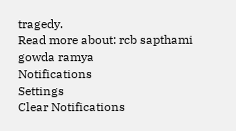tragedy.
Read more about: rcb sapthami gowda ramya
Notifications
Settings
Clear Notifications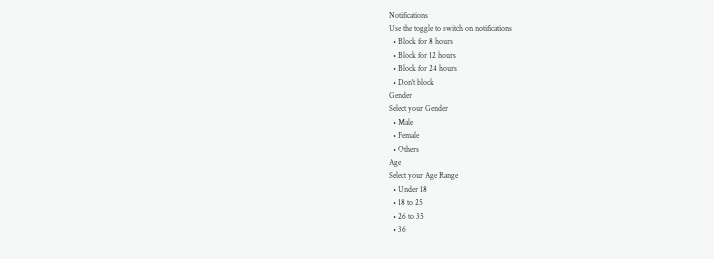Notifications
Use the toggle to switch on notifications
  • Block for 8 hours
  • Block for 12 hours
  • Block for 24 hours
  • Don't block
Gender
Select your Gender
  • Male
  • Female
  • Others
Age
Select your Age Range
  • Under 18
  • 18 to 25
  • 26 to 35
  • 36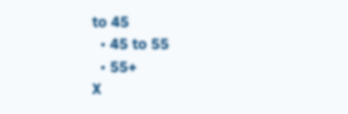to 45
  • 45 to 55
  • 55+
X